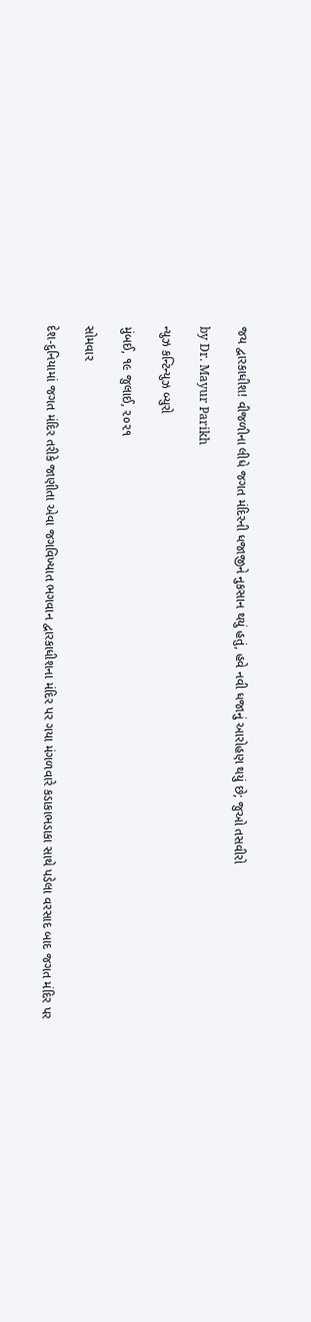જય દ્વારકાધીશ! વીજળીના લીધે જગત મંદિરની ધજાજીને નુકસાન થયું હતું, હવે નવી ધજાનું આરોહણ થયું છે; જુઓ તસવીરો

by Dr. Mayur Parikh

ન્યુઝ કન્ટિન્યુઝ બ્યુરો

મુંબઈ, ૧૯ જુલાઈ, ૨૦૨૧

સોમવાર

દેશ-દુનિયામાં જગત મંદિર તરીકે જાણીતા એવા જગવિખ્યાત ભગવાન દ્વારકાધીશના મંદિર પર ગયા મંગળવારે કડાકાભડાકા સાથે પડેલા વરસાદ બાદ જગત મંદિર પર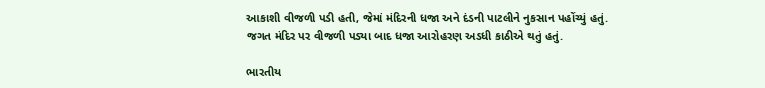આકાશી વીજળી પડી હતી, જેમાં મંદિરની ધજા અને દંડની પાટલીને નુકસાન પહોંચ્યું હતું. જગત મંદિર પર વીજળી પડ્યા બાદ ધજા આરોહરણ અડધી કાઠીએ થતું હતું.

ભારતીય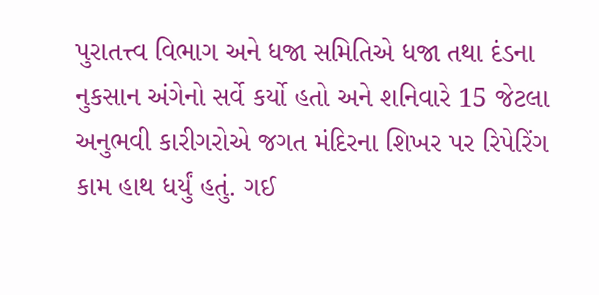પુરાતત્ત્વ વિભાગ અને ધજા સમિતિએ ધજા તથા દંડના નુકસાન અંગેનો સર્વે કર્યો હતો અને શનિવારે 15 જેટલા અનુભવી કારીગરોએ જગત મંદિરના શિખર પર રિપેરિંગ કામ હાથ ધર્યું હતું. ગઈ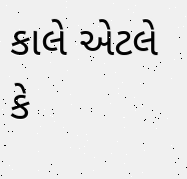કાલે એટલે કે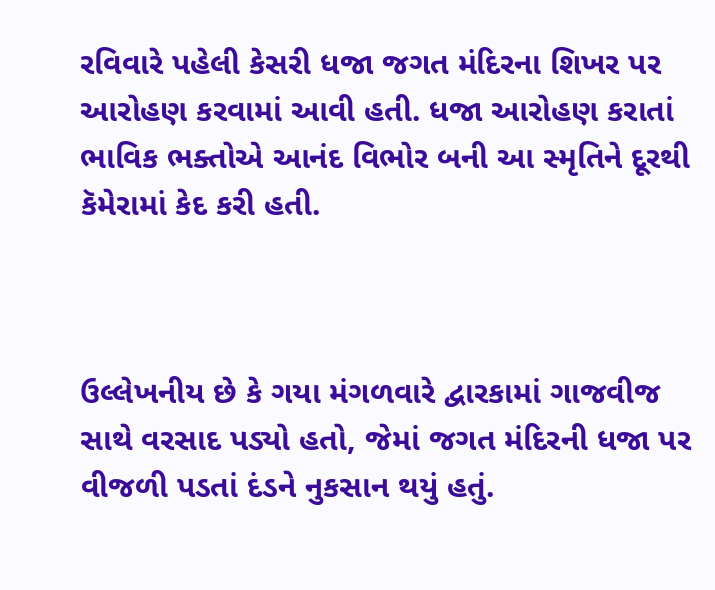રવિવારે પહેલી કેસરી ધજા જગત મંદિરના શિખર પર આરોહણ કરવામાં આવી હતી. ધજા આરોહણ કરાતાં ભાવિક ભક્તોએ આનંદ વિભોર બની આ સ્મૃતિને દૂરથી કૅમેરામાં કેદ કરી હતી.



ઉલ્લેખનીય છે કે ગયા મંગળવારે દ્વારકામાં ગાજવીજ સાથે વરસાદ પડ્યો હતો, જેમાં જગત મંદિરની ધજા પર વીજળી પડતાં દંડને નુકસાન થયું હતું.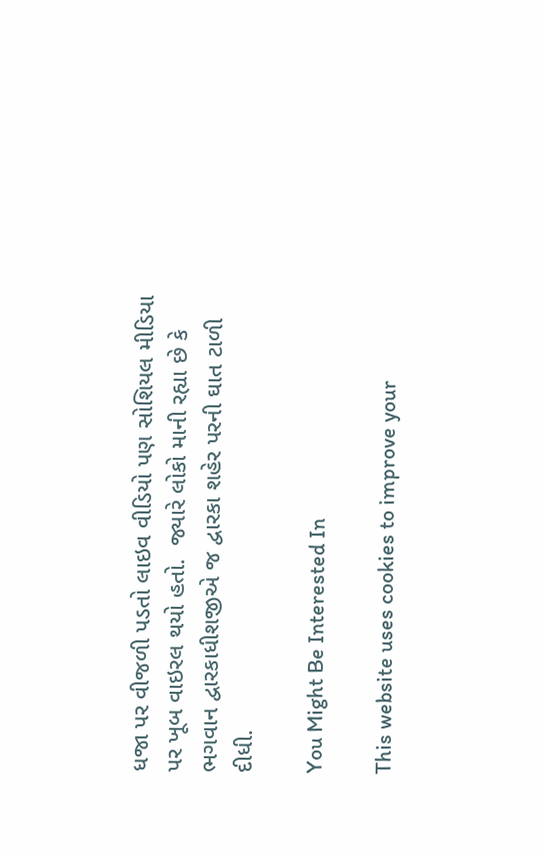ધજા પર વીજળી પડતો લાઇવ વીડિયો પણ સોશિયલ મીડિયા પર ખૂબ વાઇરલ થયો હતો.  જ્યારે લોકો માની રહ્યા છે કે ભગવાન દ્વારકાધીશજીએ જ દ્વારકા શહેર પરની ઘાત ટાળી દીધી.

You Might Be Interested In

This website uses cookies to improve your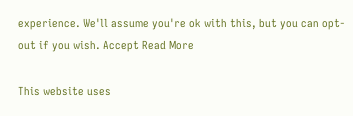experience. We'll assume you're ok with this, but you can opt-out if you wish. Accept Read More

This website uses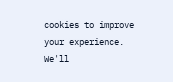cookies to improve your experience. We'll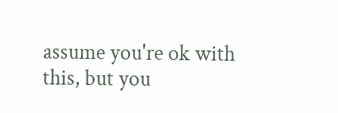assume you're ok with this, but you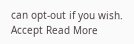can opt-out if you wish. Accept Read More